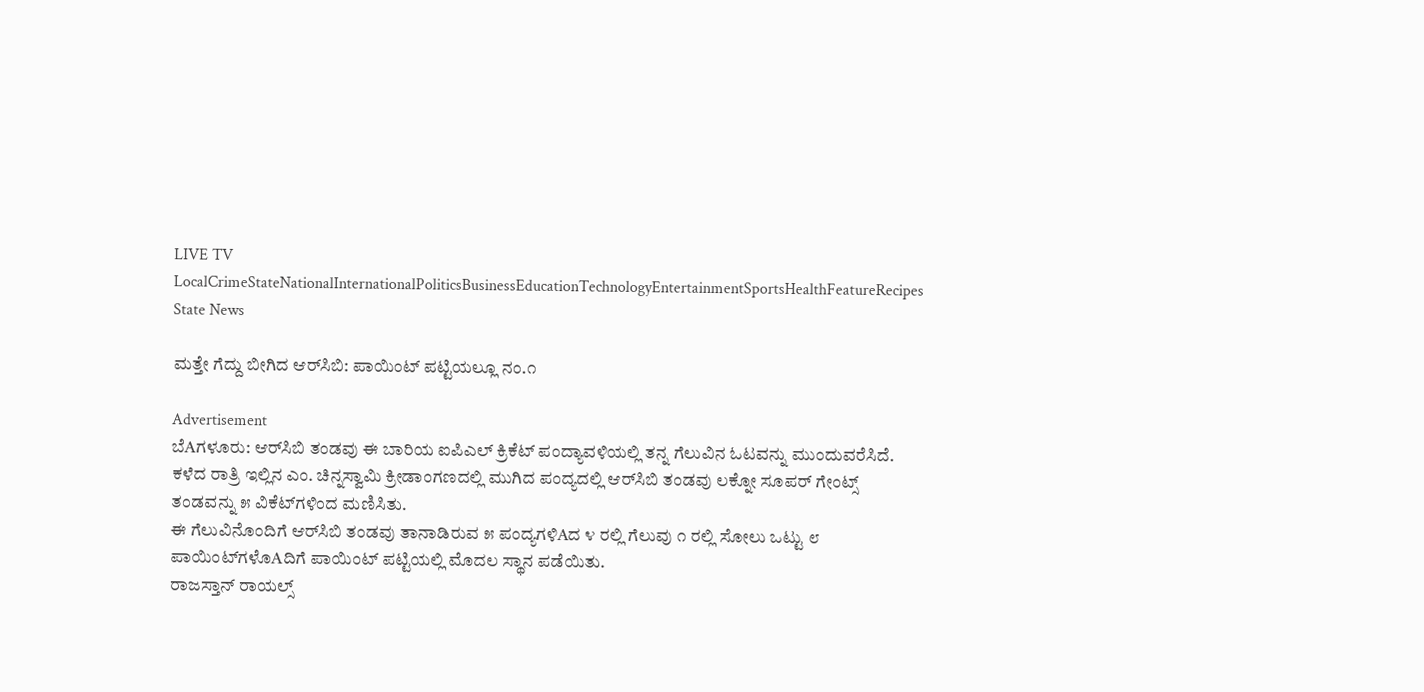LIVE TV LocalCrimeStateNationalInternationalPoliticsBusinessEducationTechnologyEntertainmentSportsHealthFeatureRecipes
State News

ಮತ್ತೇ ಗೆದ್ದು ಬೀಗಿದ ಆರ್‌ಸಿಬಿ: ಪಾಯಿಂಟ್ ಪಟ್ಟಿಯಲ್ಲೂ ನಂ.೧

Advertisement
ಬೆAಗಳೂರು: ಆರ್‌ಸಿಬಿ ತಂಡವು ಈ ಬಾರಿಯ ಐಪಿಎಲ್ ಕ್ರಿಕೆಟ್ ಪಂದ್ಯಾವಳಿಯಲ್ಲಿ ತನ್ನ ಗೆಲುವಿನ ಓಟವನ್ನು ಮುಂದುವರೆಸಿದೆ.
ಕಳೆದ ರಾತ್ರಿ ಇಲ್ಲಿನ ಎಂ. ಚಿನ್ನಸ್ವಾಮಿ ಕ್ರೀಡಾಂಗಣದಲ್ಲಿ ಮುಗಿದ ಪಂದ್ಯದಲ್ಲಿ ಆರ್‌ಸಿಬಿ ತಂಡವು ಲಕ್ನೋ ಸೂಪರ್ ಗೇಂಟ್ಸ್ ತಂಡವನ್ನು ೫ ವಿಕೆಟ್‌ಗಳಿಂದ ಮಣಿಸಿತು.
ಈ ಗೆಲುವಿನೊಂದಿಗೆ ಆರ್‌ಸಿಬಿ ತಂಡವು ತಾನಾಡಿರುವ ೫ ಪಂದ್ಯಗಳಿAದ ೪ ರಲ್ಲಿ ಗೆಲುವು ೧ ರಲ್ಲಿ ಸೋಲು ಒಟ್ಟು ೮ ಪಾಯಿಂಟ್‌ಗಳೊAದಿಗೆ ಪಾಯಿಂಟ್ ಪಟ್ಟಿಯಲ್ಲಿ ಮೊದಲ ಸ್ಥಾನ ಪಡೆಯಿತು.
ರಾಜಸ್ತಾನ್ ರಾಯಲ್ಸ್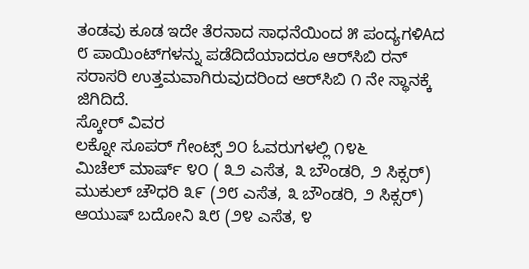ತಂಡವು ಕೂಡ ಇದೇ ತೆರನಾದ ಸಾಧನೆಯಿಂದ ೫ ಪಂದ್ಯಗಳಿAದ ೮ ಪಾಯಿಂಟ್‌ಗಳನ್ನು ಪಡೆದಿದೆಯಾದರೂ ಆರ್‌ಸಿಬಿ ರನ್ ಸರಾಸರಿ ಉತ್ತಮವಾಗಿರುವುದರಿಂದ ಆರ್‌ಸಿಬಿ ೧ ನೇ ಸ್ಥಾನಕ್ಕೆ ಜಿಗಿದಿದೆ.
ಸ್ಕೋರ್ ವಿವರ
ಲಕ್ನೋ ಸೂಪರ್ ಗೇಂಟ್ಸ್ ೨೦ ಓವರುಗಳಲ್ಲಿ ೧೪೬
ಮಿಚೆಲ್ ಮಾರ್ಷ್ ೪೦ ( ೩೨ ಎಸೆತ, ೩ ಬೌಂಡರಿ, ೨ ಸಿಕ್ಸರ್)
ಮುಕುಲ್ ಚೌಧರಿ ೩೯ (೨೮ ಎಸೆತ, ೩ ಬೌಂಡರಿ, ೨ ಸಿಕ್ಸರ್)
ಆಯುಷ್ ಬದೋನಿ ೩೮ (೨೪ ಎಸೆತ, ೪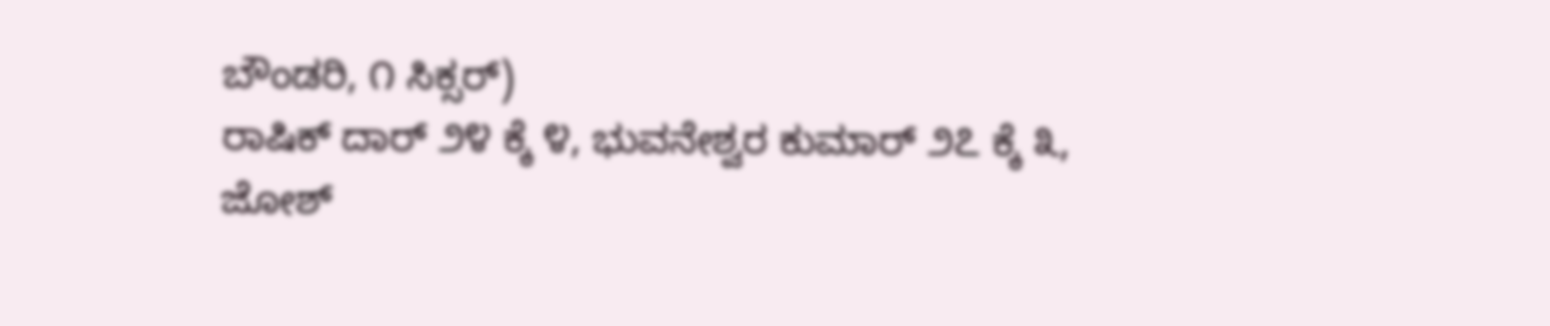ಬೌಂಡರಿ, ೧ ಸಿಕ್ಸರ್)
ರಾಷಿಕ್ ದಾರ್ ೨೪ ಕ್ಕೆ ೪, ಭುವನೇಶ್ವರ ಕುಮಾರ್ ೨೭ ಕ್ಕೆ ೩,
ಜೋಶ್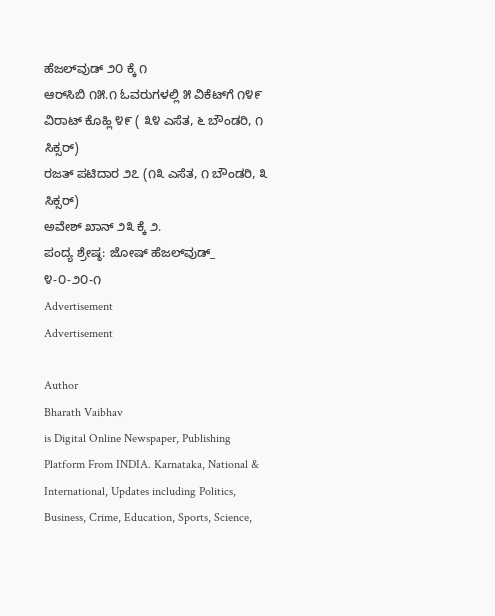ಹೆಜಲ್‌ವುಡ್ ೨೦ ಕ್ಕೆ ೧
ಆರ್‌ಸಿಬಿ ೧೫.೧ ಓವರುಗಳಲ್ಲಿ ೫ ವಿಕೆಟ್‌ಗೆ ೧೪೯
ವಿರಾಟ್ ಕೊಹ್ಲಿ ೪೯ ( ೩೪ ಎಸೆತ, ೬ ಬೌಂಡರಿ, ೧ ಸಿಕ್ಸರ್)
ರಜತ್ ಪಟಿದಾರ ೨೭ (೧೩ ಎಸೆತ, ೧ ಬೌಂಡರಿ, ೩ ಸಿಕ್ಸರ್)
ಅವೇಶ್ ಖಾನ್ ೨೩ ಕ್ಕೆ ೨.
ಪಂದ್ಯ ಶ್ರೇಷ್ಠ: ಜೋಷ್ ಹೆಜಲ್‌ವುಡ್_ ೪-೦-೨೦-೧
Advertisement
Advertisement

Author
Bharath Vaibhav
is Digital Online Newspaper, Publishing Platform From INDIA. Karnataka, National & International, Updates including Politics, Business, Crime, Education, Sports, Science,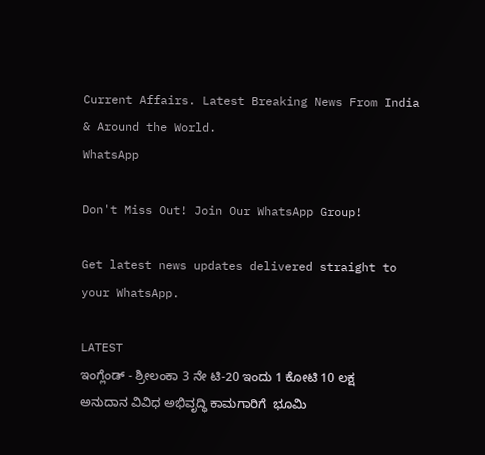Current Affairs. Latest Breaking News From India & Around the World.
WhatsApp

Don't Miss Out! Join Our WhatsApp Group!

Get latest news updates delivered straight to your WhatsApp.

LATEST
ಇಂಗ್ಲೆಂಡ್ - ಶ್ರೀಲಂಕಾ 3 ನೇ ಟಿ-20 ಇಂದು 1 ಕೋಟಿ 10 ಲಕ್ಷ ಅನುದಾನ ವಿವಿಧ ಅಭಿವೃದ್ಧಿ ಕಾಮಗಾರಿಗೆ  ಭೂಮಿ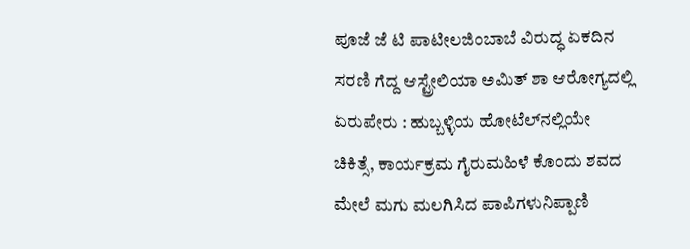ಪೂಜೆ ಜೆ ಟಿ ಪಾಟೀಲಜಿಂಬಾಬೆ ವಿರುದ್ಧ ಏಕದಿನ ಸರಣಿ ಗೆದ್ದ ಆಸ್ಟ್ರೇಲಿಯಾ ಅಮಿತ್ ಶಾ ಆರೋಗ್ಯದಲ್ಲಿ ಏರುಪೇರು : ಹುಬ್ಬಳ್ಳಿಯ ಹೋಟೆಲ್‌ನಲ್ಲಿಯೇ ಚಿಕಿತ್ಸೆ, ಕಾರ್ಯಕ್ರಮ ಗೈರುಮಹಿಳೆ ಕೊಂದು ಶವದ ಮೇಲೆ ಮಗು ಮಲಗಿಸಿದ ಪಾಪಿಗಳುನಿಪ್ಪಾಣಿ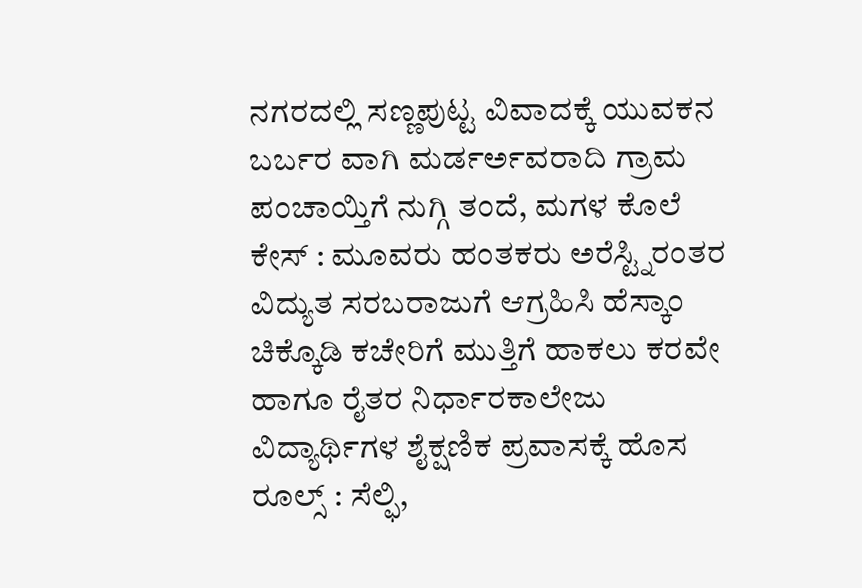ನಗರದಲ್ಲಿ ಸಣ್ಣಪುಟ್ಟ ವಿವಾದಕ್ಕೆ ಯುವಕನ ಬರ್ಬರ ವಾಗಿ ಮರ್ಡರ್ಅವರಾದಿ ಗ್ರಾಮ ಪಂಚಾಯ್ತಿಗೆ ನುಗ್ಗಿ ತಂದೆ, ಮಗಳ ಕೊಲೆ ಕೇಸ್ : ಮೂವರು ಹಂತಕರು ಅರೆಸ್ಟ್ನಿರಂತರ ವಿದ್ಯುತ ಸರಬರಾಜುಗೆ ಆಗ್ರಹಿಸಿ ಹೆಸ್ಕಾಂ ಚಿಕ್ಕೊಡಿ ಕಚೇರಿಗೆ ಮುತ್ತಿಗೆ ಹಾಕಲು ಕರವೇ ಹಾಗೂ ರೈತರ ನಿರ್ಧಾರಕಾಲೇಜು ವಿದ್ಯಾರ್ಥಿಗಳ ಶೈಕ್ಷಣಿಕ ಪ್ರವಾಸಕ್ಕೆ ಹೊಸ ರೂಲ್ಸ್ : ಸೆಲ್ಫಿ,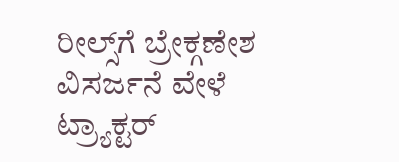ರೀಲ್ಸ್‌ಗೆ ಬ್ರೇಕ್ಗಣೇಶ ವಿಸರ್ಜನೆ ವೇಳೆ ಟ್ರ್ಯಾಕ್ಟರ್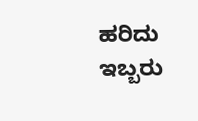ಹರಿದು ಇಬ್ಬರು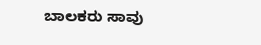ಬಾಲಕರು ಸಾವು